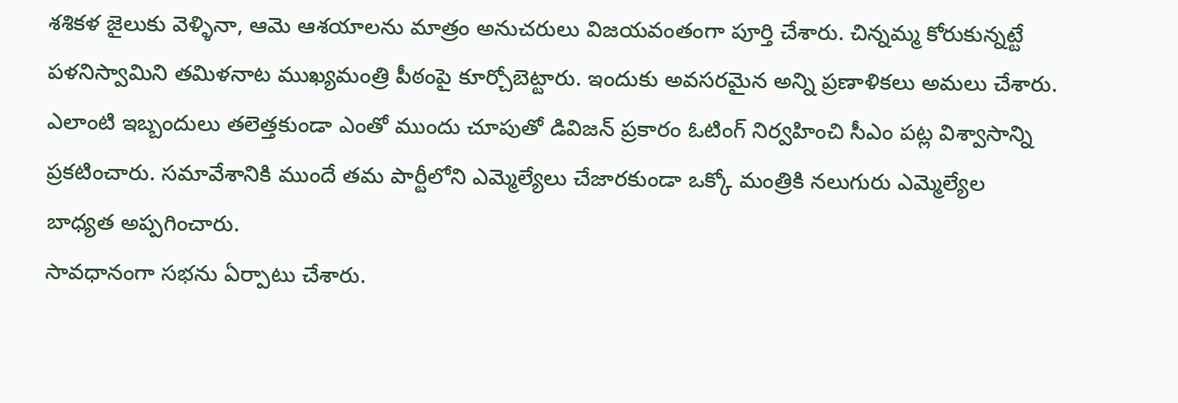శశికళ జైలుకు వెళ్ళినా, ఆమె ఆశయాలను మాత్రం అనుచరులు విజయవంతంగా పూర్తి చేశారు. చిన్నమ్మ కోరుకున్నట్టే పళనిస్వామిని తమిళనాట ముఖ్యమంత్రి పీఠంపై కూర్చోబెట్టారు. ఇందుకు అవసరమైన అన్ని ప్రణాళికలు అమలు చేశారు. ఎలాంటి ఇబ్బందులు తలెత్తకుండా ఎంతో ముందు చూపుతో డివిజన్ ప్రకారం ఓటింగ్ నిర్వహించి సీఎం పట్ల విశ్వాసాన్ని ప్రకటించారు. సమావేశానికి ముందే తమ పార్టీలోని ఎమ్మెల్యేలు చేజారకుండా ఒక్కో మంత్రికి నలుగురు ఎమ్మెల్యేల బాధ్యత అప్పగించారు.
సావధానంగా సభను ఏర్పాటు చేశారు.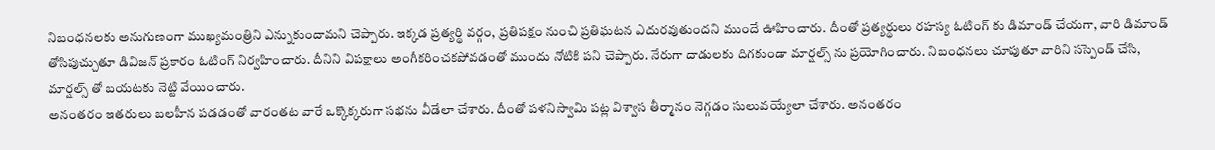నిబంధనలకు అనుగుణంగా ముఖ్యమంత్రిని ఎన్నుకుందామని చెప్పారు. ఇక్కడ ప్రత్యర్థి వర్గం, ప్రతిపక్షం నుంచి ప్రతిఘటన ఎదురవుతుందని ముందే ఊహించారు. దీంతో ప్రత్యర్థులు రహస్య ఓటింగ్ కు డిమాండ్ చేయగా, వారి డిమాండ్ తోసిపుచ్చుతూ డివిజన్ ప్రకారం ఓటింగ్ నిర్వహించారు. దీనిని విపక్షాలు అంగీకరించకపోవడంతో ముందు నోటికి పని చెప్పారు. నేరుగా దాడులకు దిగకుండా మార్షల్స్ ను ప్రయోగించారు. నిబంధనలు చూపుతూ వారిని సస్పెండ్ చేసి, మార్షల్స్ తో బయటకు నెట్టి వేయించారు.
అనంతరం ఇతరులు బలహీన పడడంతో వారంతట వారే ఒక్కొక్కరుగా సభను వీడేలా చేశారు. దీంతో పళనిస్వామి పట్ల విశ్వాస తీర్మానం నెగ్గడం సులువయ్యేలా చేశారు. అనంతరం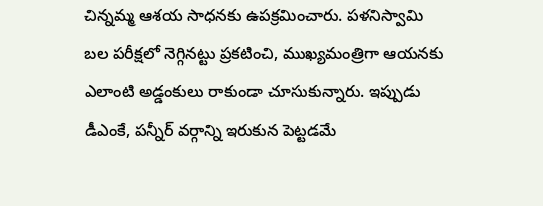చిన్నమ్మ ఆశయ సాధనకు ఉపక్రమించారు. పళనిస్వామి బల పరీక్షలో నెగ్గినట్టు ప్రకటించి, ముఖ్యమంత్రిగా ఆయనకు ఎలాంటి అడ్డంకులు రాకుండా చూసుకున్నారు. ఇప్పుడు డీఎంకే, పన్నీర్ వర్గాన్ని ఇరుకున పెట్టడమే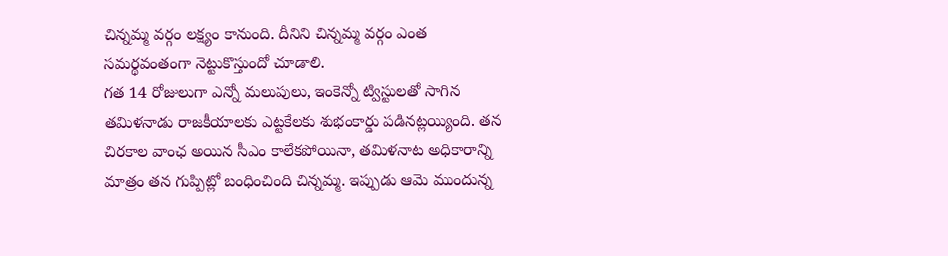చిన్నమ్మ వర్గం లక్ష్యం కానుంది. దీనిని చిన్నమ్మ వర్గం ఎంత సమర్థవంతంగా నెట్టుకొస్తుందో చూడాలి.
గత 14 రోజులుగా ఎన్నో మలుపులు, ఇంకెన్నో ట్విస్టులతో సాగిన తమిళనాడు రాజకీయాలకు ఎట్టకేలకు శుభంకార్డు పడినట్లయ్యింది. తన చిరకాల వాంఛ అయిన సీఎం కాలేకపోయినా, తమిళనాట అధికారాన్ని మాత్రం తన గుప్పిట్లో బంధించింది చిన్నమ్మ. ఇప్పుడు ఆమె ముందున్న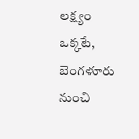లక్ష్యం ఒక్కటే, బెంగళూరు నుంచి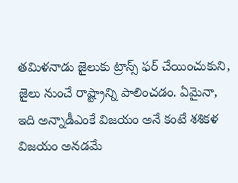తమిళనాడు జైలుకు ట్రాన్స్ ఫర్ చేయించుకుని, జైలు నుంచే రాష్ట్రాన్ని పాలించడం. ఏమైనా, ఇది అన్నాడీఎంకే విజయం అనే కంటే శశికళ విజయం అనడమే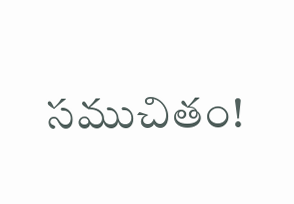సముచితం!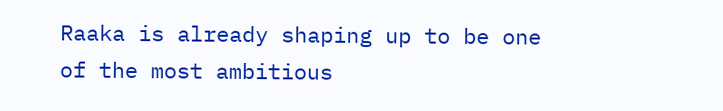Raaka is already shaping up to be one of the most ambitious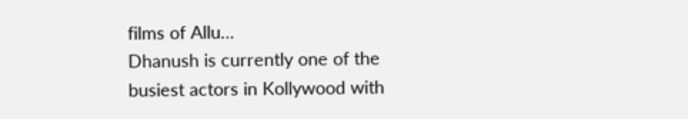films of Allu…
Dhanush is currently one of the busiest actors in Kollywood with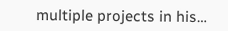multiple projects in his…